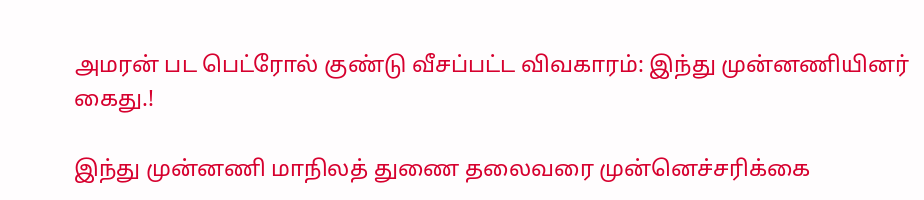அமரன் பட பெட்ரோல் குண்டு வீசப்பட்ட விவகாரம்: இந்து முன்னணியினர் கைது.!

இந்து முன்னணி மாநிலத் துணை தலைவரை முன்னெச்சரிக்கை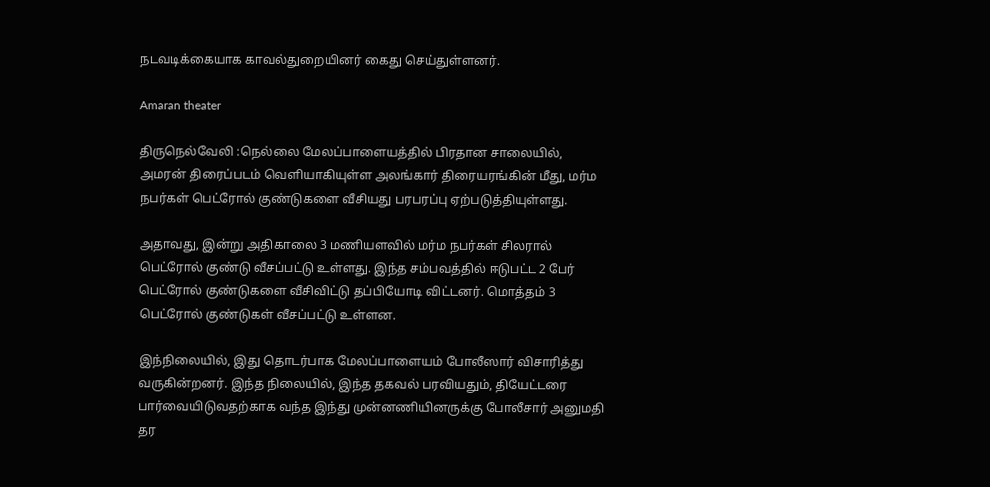நடவடிக்கையாக காவல்துறையினர் கைது செய்துள்ளனர்.

Amaran theater

திருநெல்வேலி :நெல்லை மேலப்பாளையத்தில் பிரதான சாலையில், அமரன் திரைப்படம் வெளியாகியுள்ள அலங்கார் திரையரங்கின் மீது, மர்ம நபர்கள் பெட்ரோல் குண்டுகளை வீசியது பரபரப்பு ஏற்படுத்தியுள்ளது.

அதாவது, இன்று அதிகாலை 3 மணியளவில் மர்ம நபர்கள் சிலரால் பெட்ரோல் குண்டு வீசப்பட்டு உள்ளது. இந்த சம்பவத்தில் ஈடுபட்ட 2 பேர் பெட்ரோல் குண்டுகளை வீசிவிட்டு தப்பியோடி விட்டனர். மொத்தம் 3 பெட்ரோல் குண்டுகள் வீசப்பட்டு உள்ளன.

இந்நிலையில், இது தொடர்பாக மேலப்பாளையம் போலீஸார் விசாரித்து வருகின்றனர். இந்த நிலையில், இந்த தகவல் பரவியதும், தியேட்டரை பார்வையிடுவதற்காக வந்த இந்து முன்னணியினருக்கு போலீசார் அனுமதி தர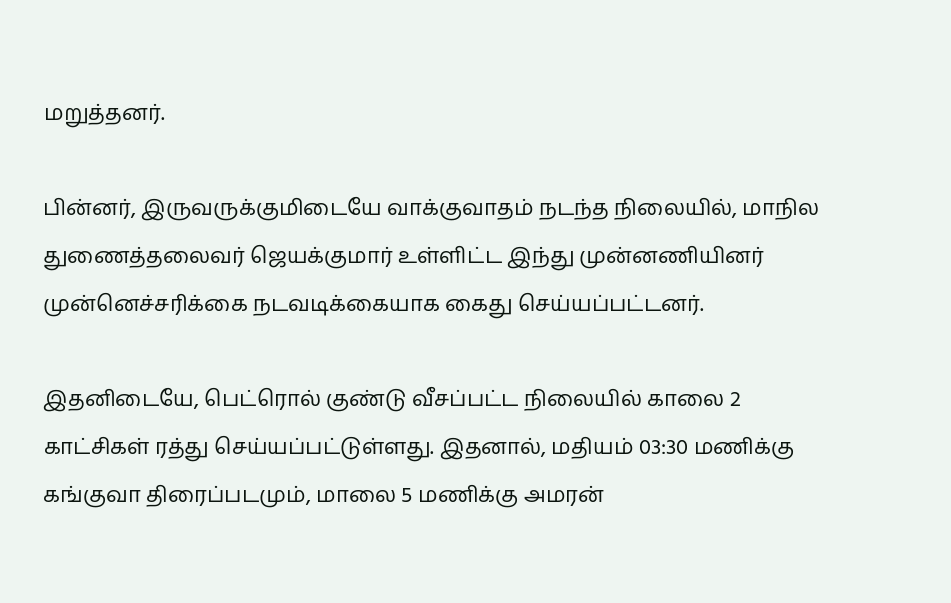மறுத்தனர்.

பின்னர், இருவருக்குமிடையே வாக்குவாதம் நடந்த நிலையில், மாநில துணைத்தலைவர் ஜெயக்குமார் உள்ளிட்ட இந்து முன்னணியினர் முன்னெச்சரிக்கை நடவடிக்கையாக கைது செய்யப்பட்டனர்.

இதனிடையே, பெட்ரொல் குண்டு வீசப்பட்ட நிலையில் காலை 2 காட்சிகள் ரத்து செய்யப்பட்டுள்ளது. இதனால், மதியம் 03:30 மணிக்கு கங்குவா திரைப்படமும், மாலை 5 மணிக்கு அமரன்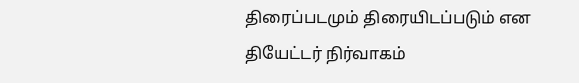திரைப்படமும் திரையிடப்படும் என தியேட்டர் நிர்வாகம்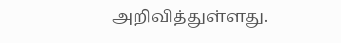அறிவித்துள்ளது.